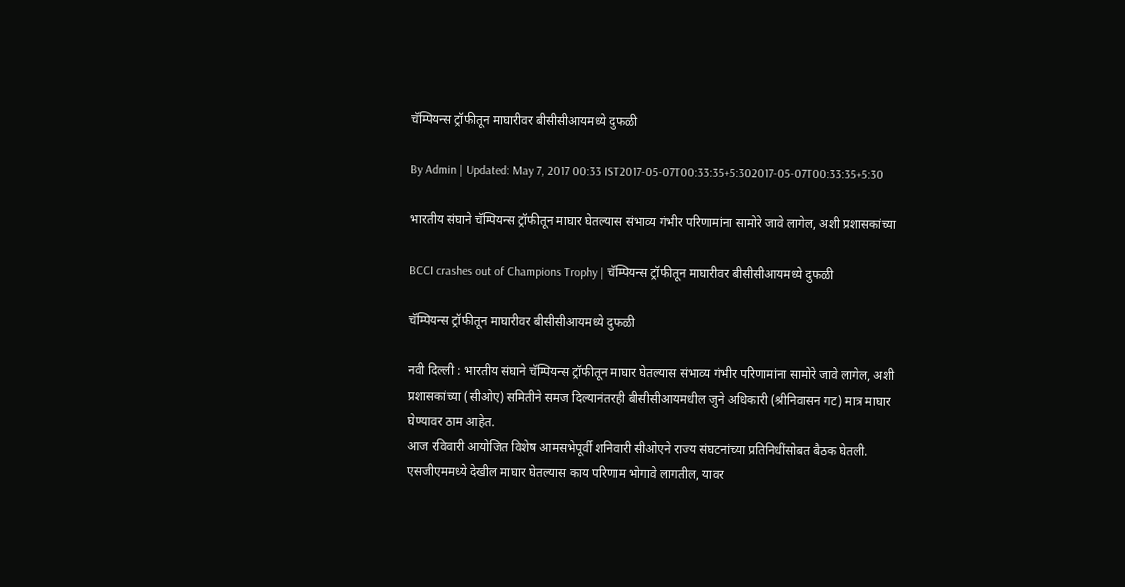चॅम्पियन्स ट्रॉफीतून माघारीवर बीसीसीआयमध्ये दुफळी

By Admin | Updated: May 7, 2017 00:33 IST2017-05-07T00:33:35+5:302017-05-07T00:33:35+5:30

भारतीय संघाने चॅम्पियन्स ट्रॉफीतून माघार घेतल्यास संभाव्य गंभीर परिणामांना सामोरे जावे लागेल, अशी प्रशासकांच्या

BCCI crashes out of Champions Trophy | चॅम्पियन्स ट्रॉफीतून माघारीवर बीसीसीआयमध्ये दुफळी

चॅम्पियन्स ट्रॉफीतून माघारीवर बीसीसीआयमध्ये दुफळी

नवी दिल्ली : भारतीय संघाने चॅम्पियन्स ट्रॉफीतून माघार घेतल्यास संभाव्य गंभीर परिणामांना सामोरे जावे लागेल, अशी प्रशासकांच्या (सीओए) समितीने समज दिल्यानंतरही बीसीसीआयमधील जुने अधिकारी (श्रीनिवासन गट) मात्र माघार घेण्यावर ठाम आहेत.
आज रविवारी आयोजित विशेष आमसभेपूर्वी शनिवारी सीओएने राज्य संघटनांच्या प्रतिनिधींसोबत बैठक घेतली. एसजीएममध्ये देखील माघार घेतल्यास काय परिणाम भोगावे लागतील, यावर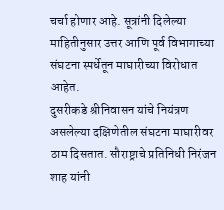चर्चा होणार आहे. सूत्रांनी दिलेल्या माहितीनुसार उत्तर आणि पूर्व विभागाच्या संघटना स्पर्धेतून माघारीच्या विरोधात आहेत.
दुसरीकडे श्रीनिवासन यांचे नियंत्रण असलेल्या दक्षिणेतील संघटना माघारीवर ठाम दिसतात. सौराष्ट्राचे प्रतिनिधी निरंजन शाह यांनी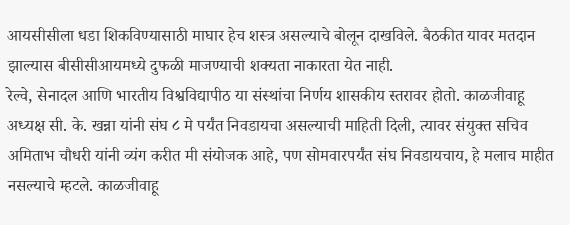आयसीसीला धडा शिकविण्यासाठी माघार हेच शस्त्र असल्याचे बोलून दाखविले. बैठकीत यावर मतदान झाल्यास बीसीसीआयमध्ये दुफळी माजण्याची शक्यता नाकारता येत नाही.
रेल्वे, सेनादल आणि भारतीय विश्वविद्यापीठ या संस्थांचा निर्णय शासकीय स्तरावर होतो. काळजीवाहू अध्यक्ष सी. के. खन्ना यांनी संघ ८ मे पर्यंत निवडायचा असल्याची माहिती दिली, त्यावर संयुक्त सचिव अमिताभ चौधरी यांनी व्यंग करीत मी संयोजक आहे, पण सोमवारपर्यंत संघ निवडायचाय, हे मलाच माहीत नसल्याचे म्हटले. काळजीवाहू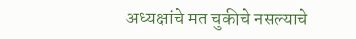अध्यक्षांचे मत चुकीचे नसल्याचे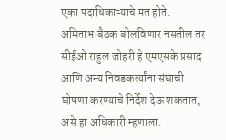एका पदाधिकाऱ्याचे मत होते.  अमिताभ बैठक बोलविणार नसतील तर सीईओ राहुल जोहरी हे एमएसके प्रसाद  आणि अन्य निवडकर्त्यांना संघाची घोषणा करण्याचे निर्देश देऊ शकतात, असे हा अधिकारी म्हणाला.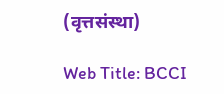(वृत्तसंस्था)

Web Title: BCCI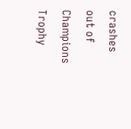crashes out of Champions Trophy